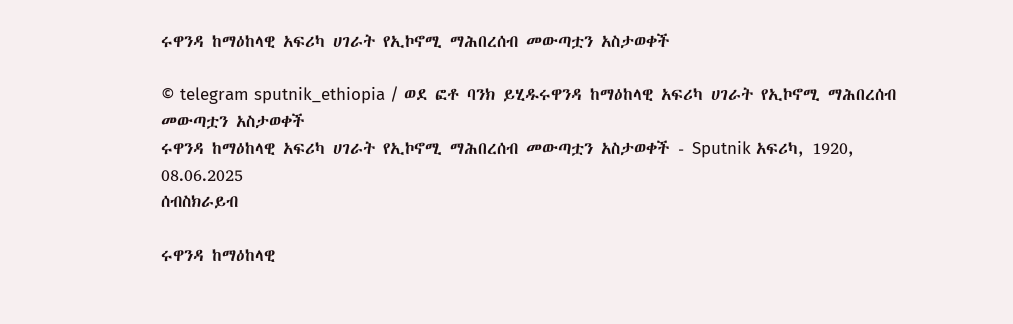ሩዋንዳ ከማዕከላዊ አፍሪካ ሀገራት የኢኮኖሚ ማሕበረሰብ መውጣቷን አስታወቀች

© telegram sputnik_ethiopia / ወደ ፎቶ ባንክ ይሂዱሩዋንዳ ከማዕከላዊ አፍሪካ ሀገራት የኢኮኖሚ ማሕበረሰብ መውጣቷን አስታወቀች
ሩዋንዳ ከማዕከላዊ አፍሪካ ሀገራት የኢኮኖሚ ማሕበረሰብ መውጣቷን አስታወቀች - Sputnik አፍሪካ, 1920, 08.06.2025
ሰብስክራይብ

ሩዋንዳ ከማዕከላዊ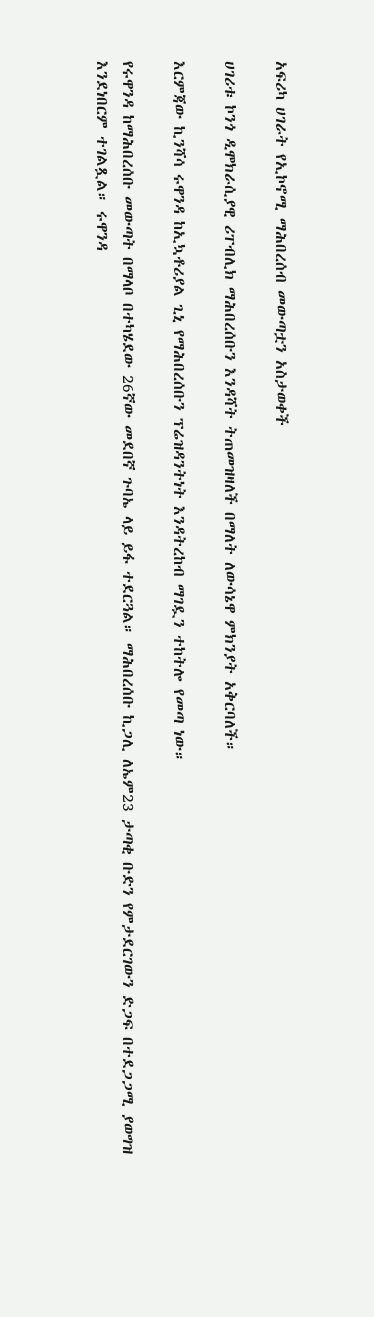አፍሪካ ሀገራት የኢኮኖሚ ማሕበረሰብ መውጣቷን አስታወቀች

ሀገሪቱ ኮንጎ ዲሞክራሲያዊ ሪፐብሊክ ማሕበረሰቡን እንዳሻት ትጠመዝዛለች በማለት ለውሳኔዋ ምክንያት አቅርባለች።

እርምጃው ኪንሻሳ ሩዋንዳ ከኢኳቶሪያል ጊኒ የማሕበረሰቡን ፕሬዝዳንትነት እንዳትረከብ ማገዷን ተከትሎ የመጣ ነው።

የሩዋንዳ ከማሕበረሰቡ መውጣት በማላቦ በተካሄደው 26ኛው መደበኛ ጉባኤ ላይ ይፋ ተደርጓል። ማሕበረሰቡ ኪጋሊ ለኤም23 ታጣቂ ቡድን የምታደርገውን ድጋፍ በተደጋጋሚ ያወግዝ እንደነበርም ተገልጿል። ሩዋንዳ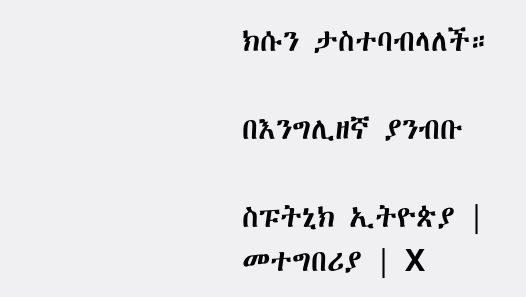ክሱን ታስተባብላለች።

በእንግሊዘኛ ያንብቡ

ስፑትኒክ ኢትዮጵያ | መተግበሪያ | X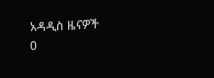አዳዲስ ዜናዎች
0